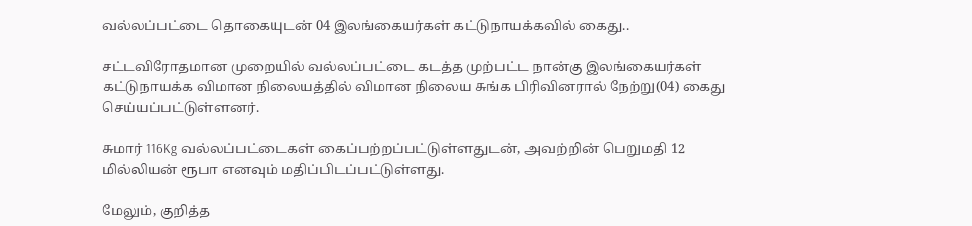வல்லப்பட்டை தொகையுடன் 04 இலங்கையர்கள் கட்டுநாயக்கவில் கைது..

சட்டவிரோதமான முறையில் வல்லப்பட்டை கடத்த முற்பட்ட நான்கு இலங்கையர்கள் கட்டுநாயக்க விமான நிலையத்தில் விமான நிலைய சுங்க பிரிவினரால் நேற்று(04) கைது செய்யப்பட்டுள்ளனர்.

சுமார் 116Kg வல்லப்பட்டைகள் கைப்பற்றப்பட்டுள்ளதுடன், அவற்றின் பெறுமதி 12 மில்லியன் ரூபா எனவும் மதிப்பிடப்பட்டுள்ளது.

மேலும், குறித்த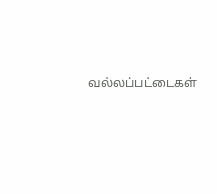வல்லப்பட்டைகள்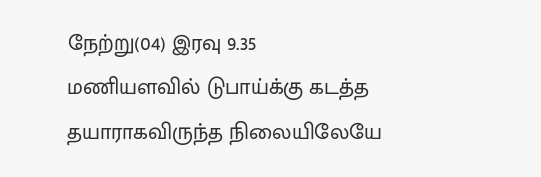நேற்று(04) இரவு 9.35 மணியளவில் டுபாய்க்கு கடத்த தயாராகவிருந்த நிலையிலேயே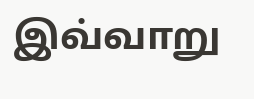இவ்வாறு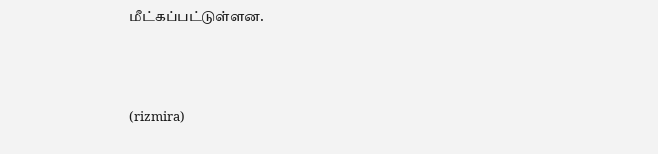மீட்கப்பட்டுள்ளன.



(rizmira)